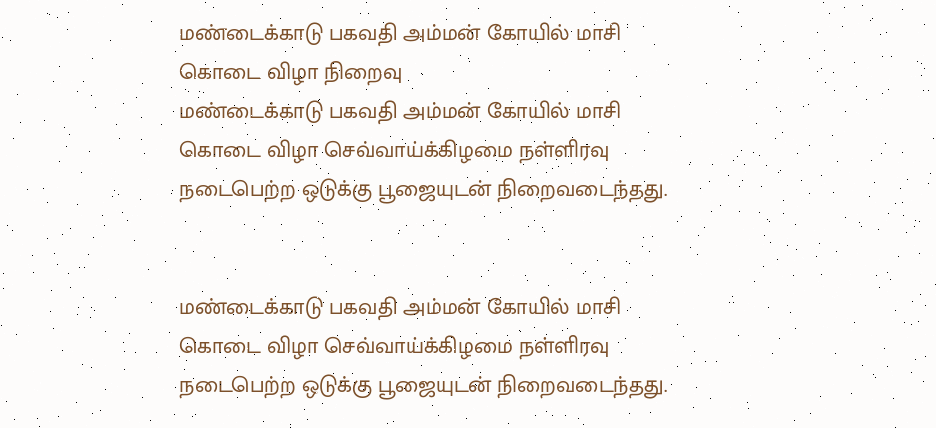மண்டைக்காடு பகவதி அம்மன் கோயில் மாசி கொடை விழா நிறைவு
மண்டைக்காடு பகவதி அம்மன் கோயில் மாசி கொடை விழா செவ்வாய்க்கிழமை நள்ளிரவு நடைபெற்ற ஒடுக்கு பூஜையுடன் நிறைவடைந்தது.


மண்டைக்காடு பகவதி அம்மன் கோயில் மாசி கொடை விழா செவ்வாய்க்கிழமை நள்ளிரவு நடைபெற்ற ஒடுக்கு பூஜையுடன் நிறைவடைந்தது.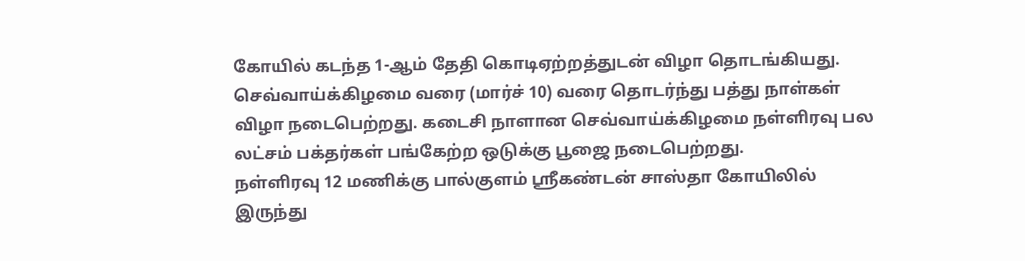கோயில் கடந்த 1-ஆம் தேதி கொடிஏற்றத்துடன் விழா தொடங்கியது. செவ்வாய்க்கிழமை வரை (மார்ச் 10) வரை தொடர்ந்து பத்து நாள்கள் விழா நடைபெற்றது. கடைசி நாளான செவ்வாய்க்கிழமை நள்ளிரவு பல லட்சம் பக்தர்கள் பங்கேற்ற ஒடுக்கு பூஜை நடைபெற்றது.
நள்ளிரவு 12 மணிக்கு பால்குளம் ஸ்ரீகண்டன் சாஸ்தா கோயிலில் இருந்து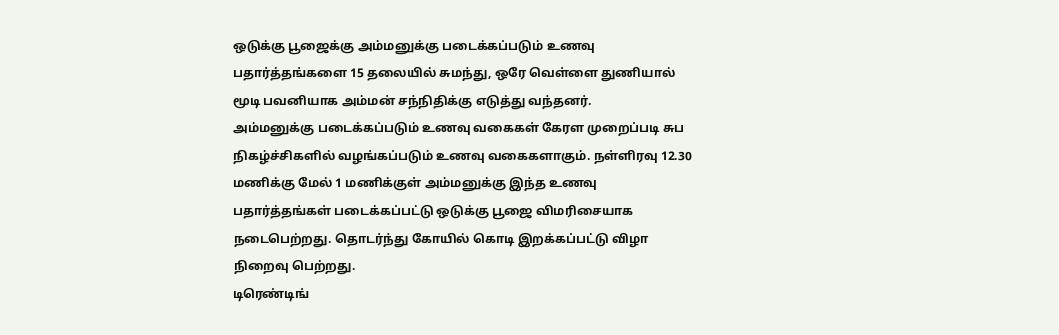ஒடுக்கு பூஜைக்கு அம்மனுக்கு படைக்கப்படும் உணவு பதார்த்தங்களை 15 தலையில் சுமந்து, ஒரே வெள்ளை துணியால் மூடி பவனியாக அம்மன் சந்நிதிக்கு எடுத்து வந்தனர்.
அம்மனுக்கு படைக்கப்படும் உணவு வகைகள் கேரள முறைப்படி சுப நிகழ்ச்சிகளில் வழங்கப்படும் உணவு வகைகளாகும். நள்ளிரவு 12.30 மணிக்கு மேல் 1 மணிக்குள் அம்மனுக்கு இந்த உணவு பதார்த்தங்கள் படைக்கப்பட்டு ஒடுக்கு பூஜை விமரிசையாக நடைபெற்றது. தொடர்ந்து கோயில் கொடி இறக்கப்பட்டு விழா நிறைவு பெற்றது.
டிரெண்டிங்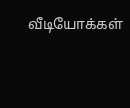வீடியோக்கள்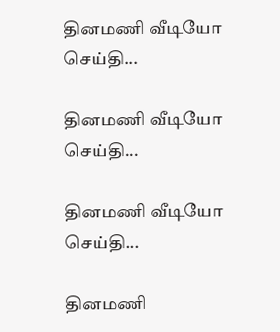தினமணி வீடியோ செய்தி...

தினமணி வீடியோ செய்தி...

தினமணி வீடியோ செய்தி...

தினமணி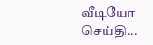வீடியோ செய்தி...